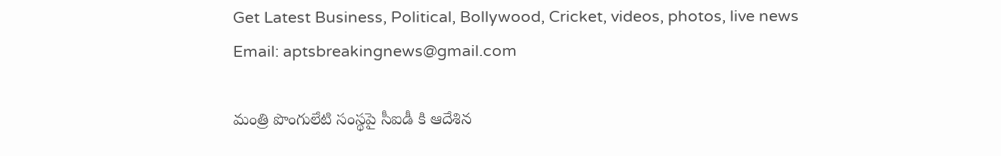Get Latest Business, Political, Bollywood, Cricket, videos, photos, live news
Email: aptsbreakingnews@gmail.com

మంత్రి పొంగులేటి సంస్థపై సీఐడీ కి ఆదేశిన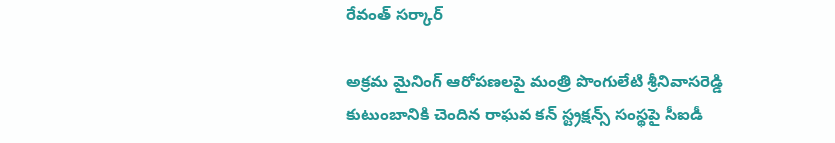రేవంత్ సర్కార్

అక్రమ మైనింగ్ ఆరోపణలపై మంత్రి పొంగులేటి శ్రీనివాసరెడ్డి కుటుంబానికి చెందిన రాఘవ కన్ స్ట్రక్షన్స్ సంస్థపై సీఐడీ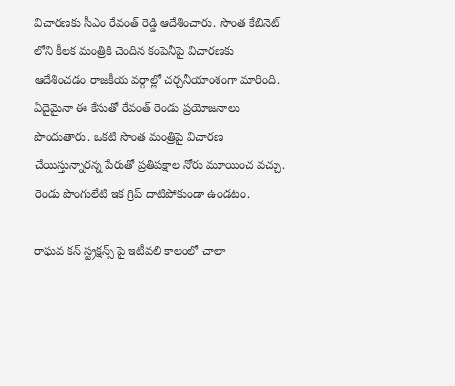విచారణకు సీఎం రేవంత్ రెడ్డి ఆదేశించారు. సొంత కేబినెట్ లోని కీలక మంత్రికి చెందిన కంపెనీపై విచారణకు ఆదేశించడం రాజకీయ వర్గాల్లో చర్చనీయాంశంగా మారింది. ఏదైమైనా ఈ కేసుతో రేవంత్ రెండు ప్రయోజనాలు పొందుతారు. ఒకటి సొంత మంత్రిపై విచారణ చేయిస్తున్నారన్న పేరుతో ప్రతిపక్షాల నోరు మూయించ వచ్చు. రెండు పొంగులేటి ఇక గ్రిప్ దాటిపోకుండా ఉండటం.

రాఘవ కన్ స్ట్రక్షన్స్ పై ఇటీవలి కాలంలో చాలా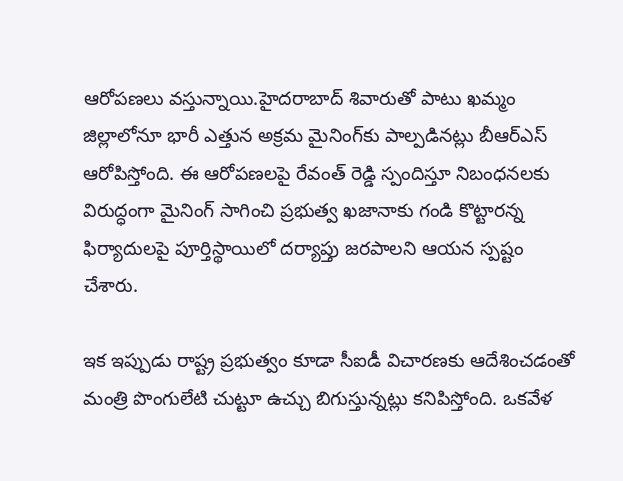ఆరోపణలు వస్తున్నాయి.హైదరాబాద్‌ శివారుతో పాటు ఖమ్మం జిల్లాలోనూ భారీ ఎత్తున అక్రమ మైనింగ్‌కు పాల్పడినట్లు బీఆర్ఎస్ ఆరోపిస్తోంది. ఈ ఆరోపణలపై రేవంత్ రెడ్డి స్పందిస్తూ నిబంధనలకు విరుద్ధంగా మైనింగ్ సాగించి ప్రభుత్వ ఖజానాకు గండి కొట్టారన్న ఫిర్యాదులపై పూర్తిస్థాయిలో దర్యాప్తు జరపాలని ఆయన స్పష్టం చేశారు.

ఇక ఇప్పుడు రాష్ట్ర ప్రభుత్వం కూడా సీఐడీ విచారణకు ఆదేశించడంతో మంత్రి పొంగులేటి చుట్టూ ఉచ్చు బిగుస్తున్నట్లు కనిపిస్తోంది. ఒకవేళ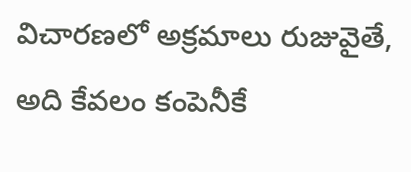విచారణలో అక్రమాలు రుజువైతే, అది కేవలం కంపెనీకే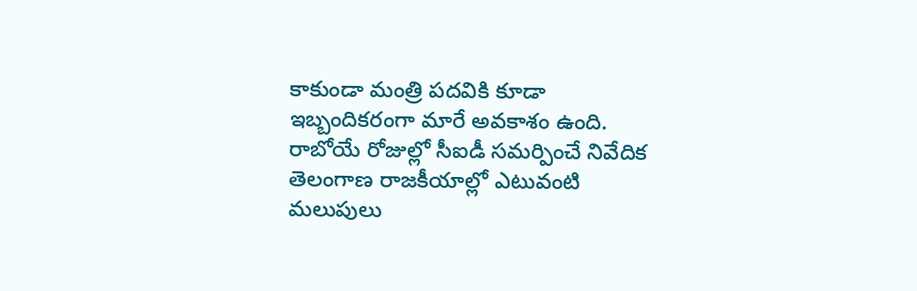కాకుండా మంత్రి పదవికి కూడా ఇబ్బందికరంగా మారే అవకాశం ఉంది. రాబోయే రోజుల్లో సీఐడీ సమర్పించే నివేదిక తెలంగాణ రాజకీయాల్లో ఎటువంటి మలుపులు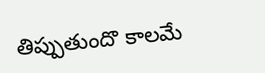తిప్పుతుందొ కాలమే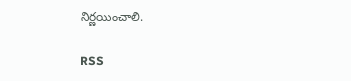నిర్ణయించాలి.

RSS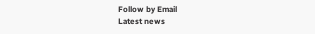Follow by Email
Latest news